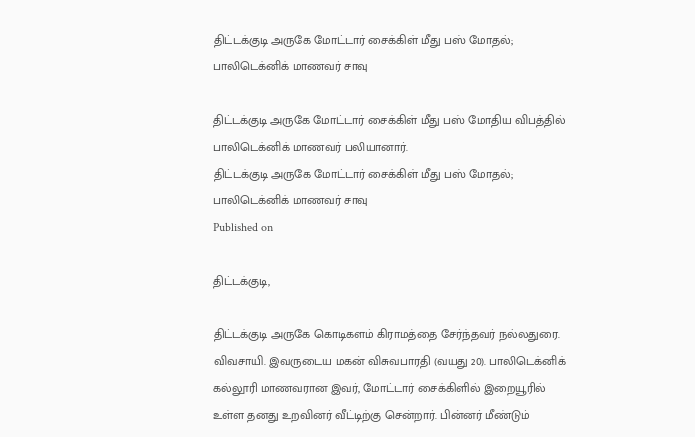திட்டக்குடி அருகே மோட்டார் சைக்கிள் மீது பஸ் மோதல்; பாலிடெக்னிக் மாணவர் சாவு

திட்டக்குடி அருகே மோட்டார் சைக்கிள் மீது பஸ் மோதிய விபத்தில் பாலிடெக்னிக் மாணவர் பலியானார்.
திட்டக்குடி அருகே மோட்டார் சைக்கிள் மீது பஸ் மோதல்; பாலிடெக்னிக் மாணவர் சாவு
Published on

திட்டக்குடி,

திட்டக்குடி அருகே கொடிகளம் கிராமத்தை சேர்ந்தவர் நல்லதுரை. விவசாயி. இவருடைய மகன் விசுவபாரதி (வயது 20). பாலிடெக்னிக் கல்லூரி மாணவரான இவர், மோட்டார் சைக்கிளில் இறையூரில் உள்ள தனது உறவினர் வீட்டிற்கு சென்றார். பின்னர் மீண்டும்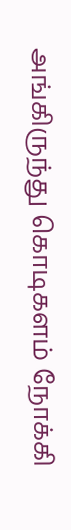அங்கிருந்து கொடிகளம் நோக்கி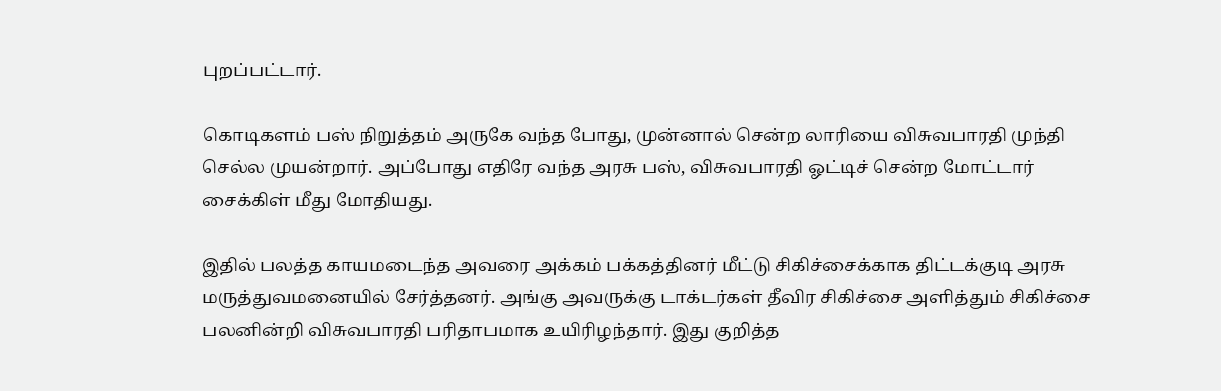புறப்பட்டார்.

கொடிகளம் பஸ் நிறுத்தம் அருகே வந்த போது, முன்னால் சென்ற லாரியை விசுவபாரதி முந்தி செல்ல முயன்றார். அப்போது எதிரே வந்த அரசு பஸ், விசுவபாரதி ஓட்டிச் சென்ற மோட்டார் சைக்கிள் மீது மோதியது.

இதில் பலத்த காயமடைந்த அவரை அக்கம் பக்கத்தினர் மீட்டு சிகிச்சைக்காக திட்டக்குடி அரசு மருத்துவமனையில் சேர்த்தனர். அங்கு அவருக்கு டாக்டர்கள் தீவிர சிகிச்சை அளித்தும் சிகிச்சை பலனின்றி விசுவபாரதி பரிதாபமாக உயிரிழந்தார். இது குறித்த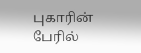புகாரின் பேரில்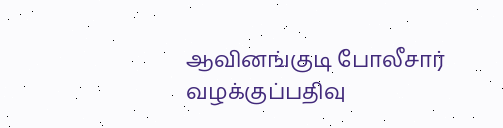ஆவினங்குடி போலீசார் வழக்குப்பதிவு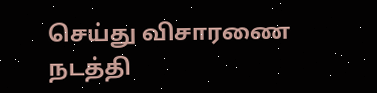செய்து விசாரணை நடத்தி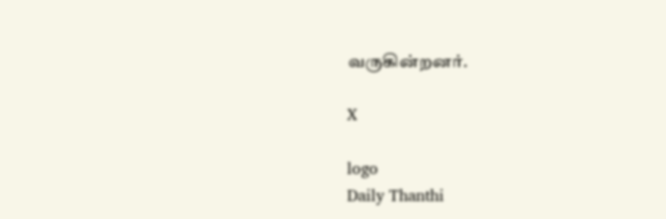வருகின்றனர்.

X

logo
Daily Thanthi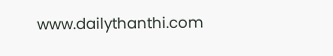www.dailythanthi.com